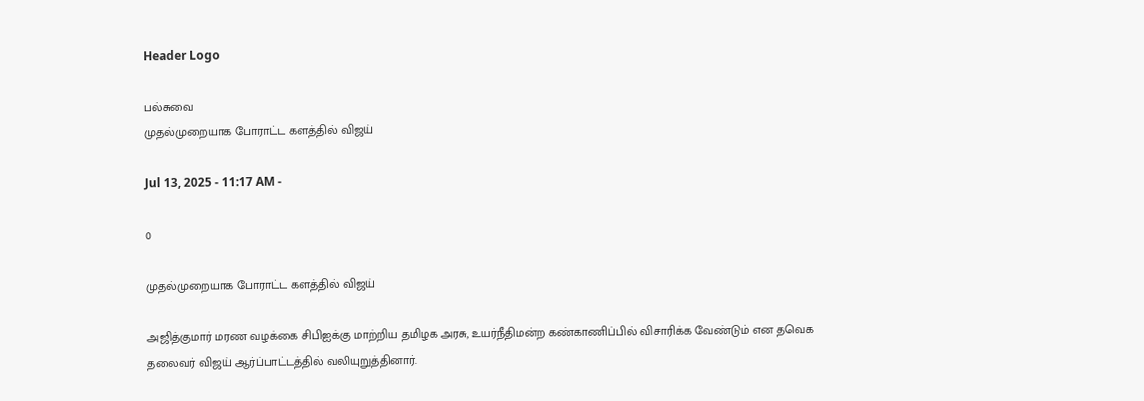Header Logo

பல்சுவை
முதல்முறையாக போராட்ட களத்தில் விஜய்

Jul 13, 2025 - 11:17 AM -

0

முதல்முறையாக போராட்ட களத்தில் விஜய்

அஜித்குமார் மரண வழக்கை சிபிஐக்கு மாற்றிய தமிழக அரசு, உயர்நீதிமன்ற கண்காணிப்பில் விசாரிக்க வேண்டும் என தவெக தலைவர் விஜய் ஆர்ப்பாட்டத்தில் வலியுறுத்தினார்.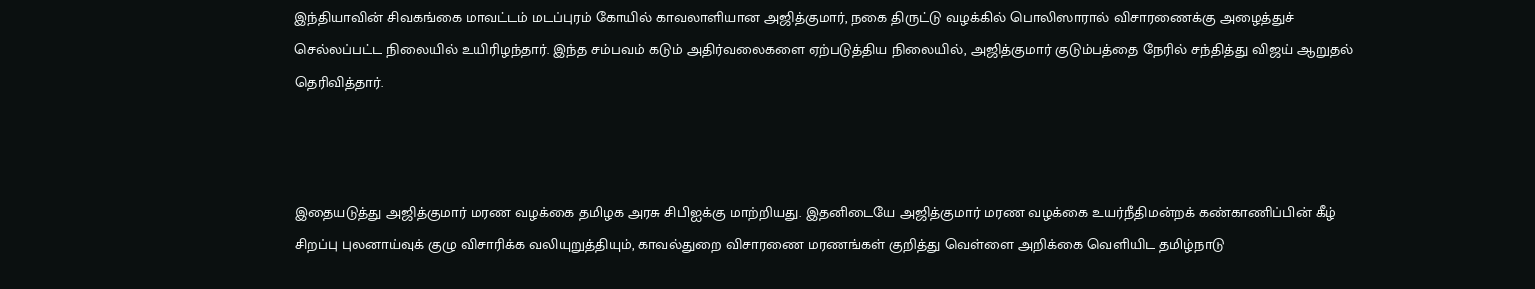இந்தியாவின் சிவகங்கை மாவட்டம் மடப்புரம் கோயில் காவலாளியான அஜித்குமார், நகை திருட்டு வழக்கில் பொலிஸாரால் விசாரணைக்கு அழைத்துச் செல்லப்பட்ட நிலையில் உயிரிழந்தார். இந்த சம்பவம் கடும் அதிர்வலைகளை ஏற்படுத்திய நிலையில், அஜித்குமார் குடும்பத்தை நேரில் சந்தித்து விஜய் ஆறுதல் தெரிவித்தார்.



இதையடுத்து அஜித்குமார் மரண வழக்கை தமிழக அரசு சிபிஐக்கு மாற்றியது. இதனிடையே அஜித்குமார் மரண வழக்கை உயர்நீதிமன்றக் கண்காணிப்பின் கீழ் சிறப்பு புலனாய்வுக் குழு விசாரிக்க வலியுறுத்தியும், காவல்துறை விசாரணை மரணங்கள் குறித்து வெள்ளை அறிக்கை வெளியிட தமிழ்நாடு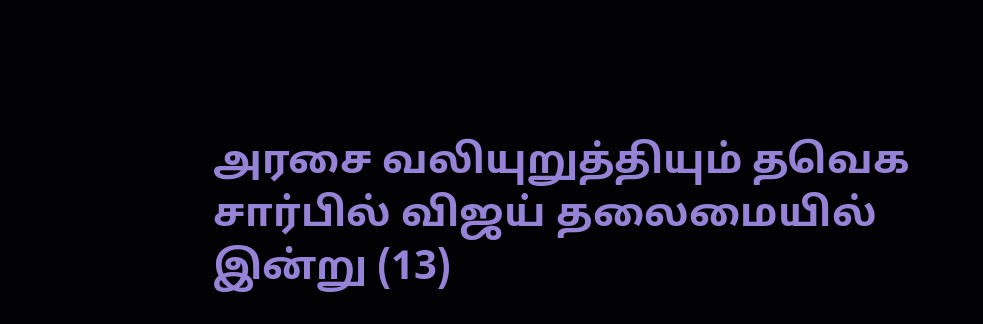அரசை வலியுறுத்தியும் தவெக சார்பில் விஜய் தலைமையில் இன்று (13)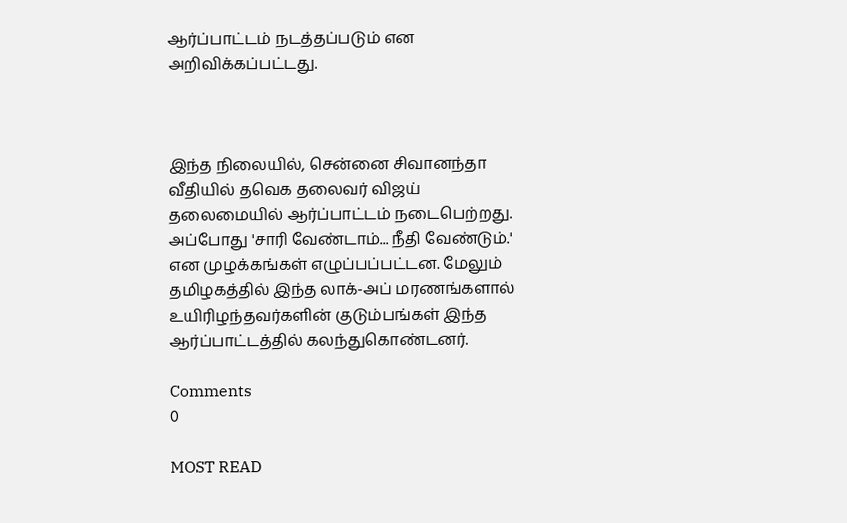ஆர்ப்பாட்டம் நடத்தப்படும் என அறிவிக்கப்பட்டது.



இந்த நிலையில், சென்னை சிவானந்தா வீதியில் தவெக தலைவர் விஜய் தலைமையில் ஆர்ப்பாட்டம் நடைபெற்றது. அப்போது 'சாரி வேண்டாம்... நீதி வேண்டும்.' என முழக்கங்கள் எழுப்பப்பட்டன. மேலும் தமிழகத்தில் இந்த லாக்-அப் மரணங்களால் உயிரிழந்தவர்களின் குடும்பங்கள் இந்த ஆர்ப்பாட்டத்தில் கலந்துகொண்டனர்.

Comments
0

MOST READ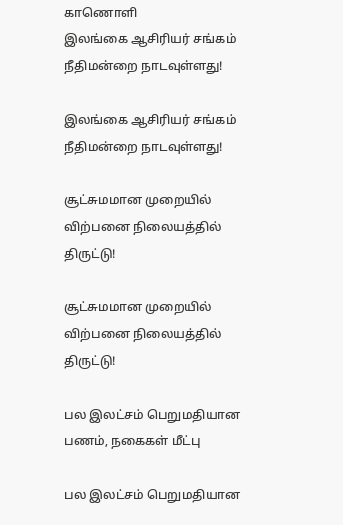காணொளி
இலங்கை ஆசிரியர் சங்கம் நீதிமன்றை நாடவுள்ளது!

இலங்கை ஆசிரியர் சங்கம் நீதிமன்றை நாடவுள்ளது!

சூட்சுமமான முறையில் விற்பனை நிலையத்தில் திருட்டு!

சூட்சுமமான முறையில் விற்பனை நிலையத்தில் திருட்டு!

பல இலட்சம் பெறுமதியான பணம், நகைகள் மீட்பு

பல இலட்சம் பெறுமதியான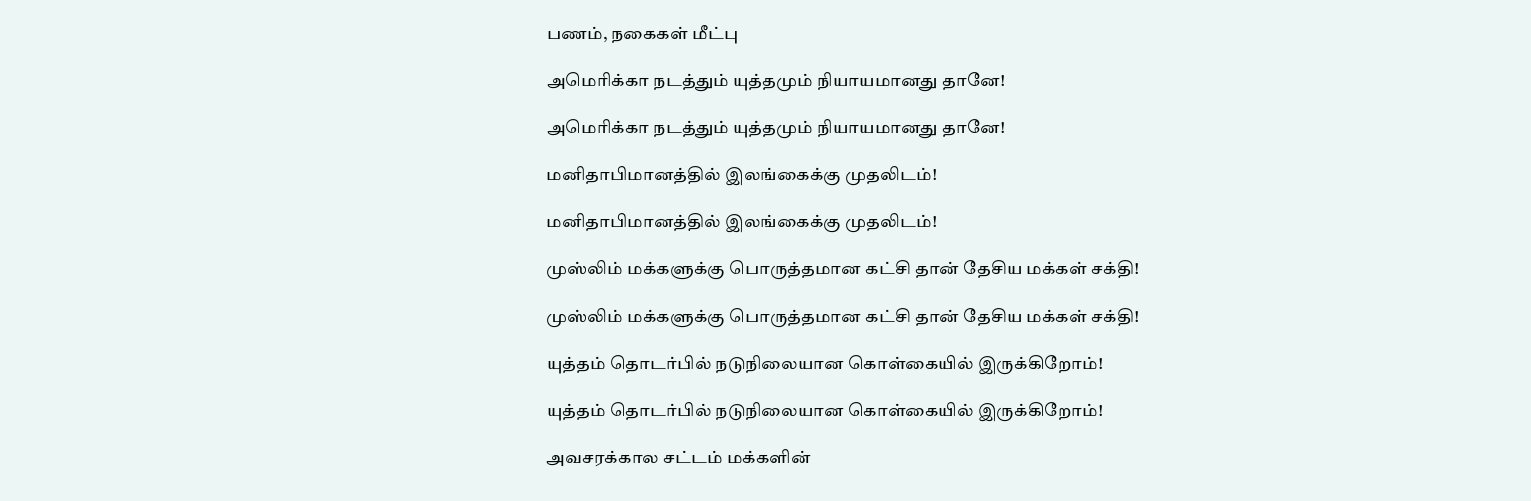பணம், நகைகள் மீட்பு

அமெரிக்கா நடத்தும் யுத்தமும் நியாயமானது தானே!

அமெரிக்கா நடத்தும் யுத்தமும் நியாயமானது தானே!

மனிதாபிமானத்தில் இலங்கைக்கு முதலிடம்!

மனிதாபிமானத்தில் இலங்கைக்கு முதலிடம்!

முஸ்லிம் மக்களுக்கு பொருத்தமான கட்சி தான் தேசிய மக்கள் சக்தி!

முஸ்லிம் மக்களுக்கு பொருத்தமான கட்சி தான் தேசிய மக்கள் சக்தி!

யுத்தம் தொடர்பில் நடுநிலையான கொள்கையில் இருக்கிறோம்!

யுத்தம் தொடர்பில் நடுநிலையான கொள்கையில் இருக்கிறோம்!

அவசரக்கால சட்டம் மக்களின்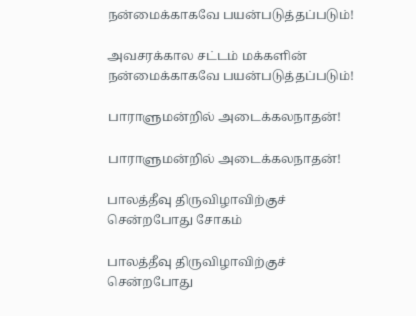நன்மைக்காகவே பயன்படுத்தப்படும்!

அவசரக்கால சட்டம் மக்களின் நன்மைக்காகவே பயன்படுத்தப்படும்!

பாராளுமன்றில் அடைக்கலநாதன்!

பாராளுமன்றில் அடைக்கலநாதன்!

பாலத்தீவு திருவிழாவிற்குச் சென்றபோது சோகம்

பாலத்தீவு திருவிழாவிற்குச் சென்றபோது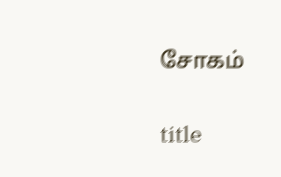சோகம்

title